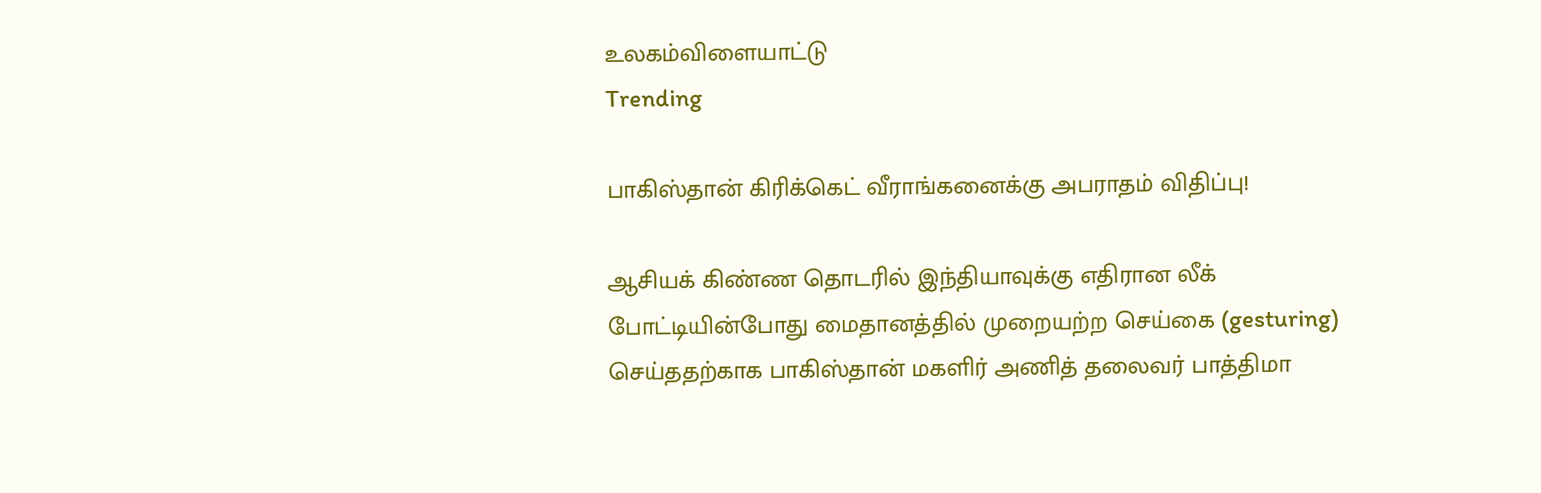உலகம்விளையாட்டு
Trending

பாகிஸ்தான் கிரிக்கெட் வீராங்கனைக்கு அபராதம் விதிப்பு!

ஆசியக் கிண்ண தொடரில் இந்தியாவுக்கு எதிரான லீக் போட்டியின்போது மைதானத்தில் முறையற்ற செய்கை (gesturing) செய்ததற்காக பாகிஸ்தான் மகளிர் அணித் தலைவர் பாத்திமா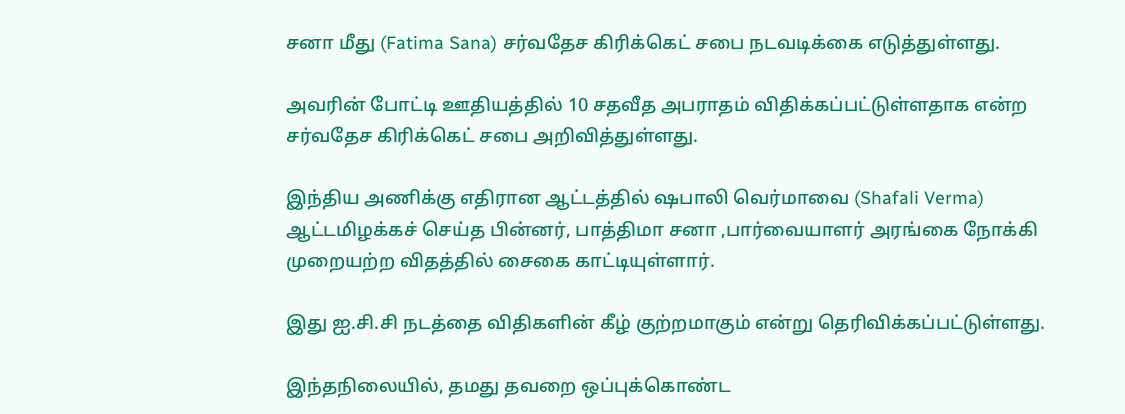சனா மீது (Fatima Sana) சர்வதேச கிரிக்கெட் சபை நடவடிக்கை எடுத்துள்ளது.

அவரின் போட்டி ஊதியத்தில் 10 சதவீத அபராதம் விதிக்கப்பட்டுள்ளதாக என்ற சர்வதேச கிரிக்கெட் சபை அறிவித்துள்ளது.

இந்திய அணிக்கு எதிரான ஆட்டத்தில் ஷபாலி வெர்மாவை (Shafali Verma) ஆட்டமிழக்கச் செய்த பின்னர், பாத்திமா சனா ,பார்வையாளர் அரங்கை நோக்கி முறையற்ற விதத்தில் சைகை காட்டியுள்ளார்.

இது ஐ.சி.சி நடத்தை விதிகளின் கீழ் குற்றமாகும் என்று தெரிவிக்கப்பட்டுள்ளது.

இந்தநிலையில், தமது தவறை ஒப்புக்கொண்ட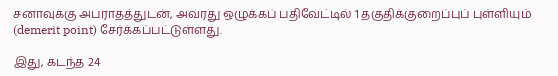சனாவுக்கு அபராதத்துடன், அவரது ஒழுக்கப் பதிவேட்டில் 1 தகுதிக்குறைப்புப் புள்ளியும் (demerit point) சேர்க்கப்பட்டுள்ளது.

இது, கடந்த 24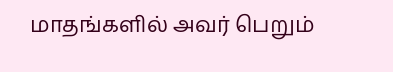மாதங்களில் அவர் பெறும்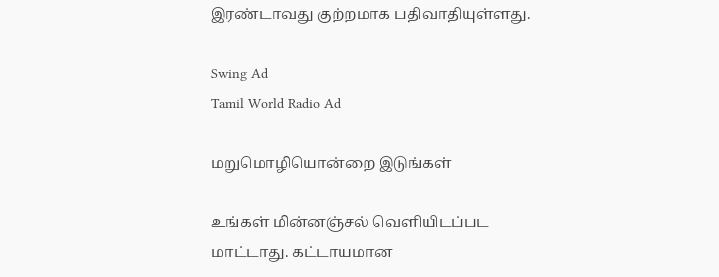இரண்டாவது குற்றமாக பதிவாதியுள்ளது.

Swing Ad
Tamil World Radio Ad

மறுமொழியொன்றை இடுங்கள்

உங்கள் மின்னஞ்சல் வௌியிடப்பட மாட்டாது. கட்டாயமான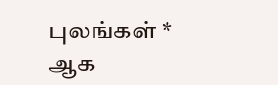புலங்கள் * ஆக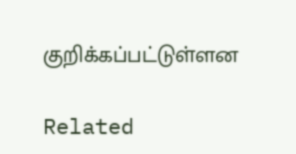குறிக்கப்பட்டுள்ளன

Related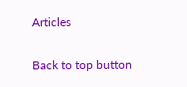Articles

Back to top button